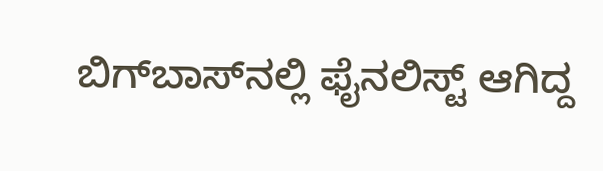ಬಿಗ್‌ಬಾಸ್‌ನಲ್ಲಿ ಫೈನಲಿಸ್ಟ್‌ ಆಗಿದ್ದ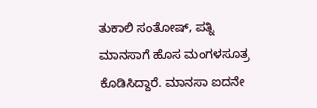ತುಕಾಲಿ ಸಂತೋಷ್‌, ಪತ್ನಿ ಮಾನಸಾಗೆ ಹೊಸ ಮಂಗಳಸೂತ್ರ ಕೊಡಿಸಿದ್ದಾರೆ. ಮಾನಸಾ ಐದನೇ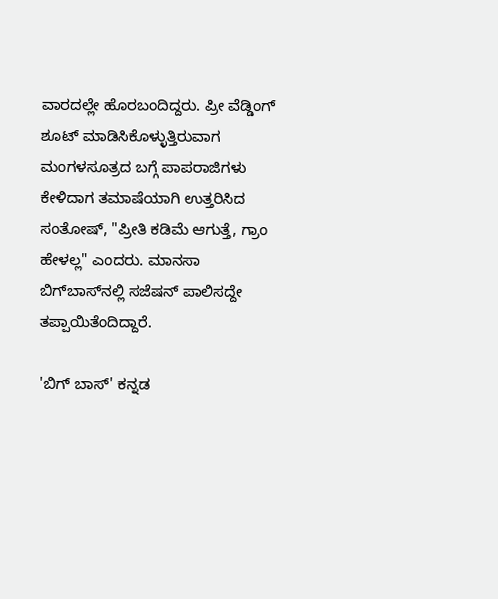ವಾರದಲ್ಲೇ ಹೊರಬಂದಿದ್ದರು. ಪ್ರೀ ವೆಡ್ಡಿಂಗ್ ಶೂಟ್ ಮಾಡಿಸಿಕೊಳ್ಳುತ್ತಿರುವಾಗ ಮಂಗಳಸೂತ್ರದ ಬಗ್ಗೆ ಪಾಪರಾಜಿಗಳು ಕೇಳಿದಾಗ ತಮಾಷೆಯಾಗಿ ಉತ್ತರಿಸಿದ ಸಂತೋಷ್, "ಪ್ರೀತಿ ಕಡಿಮೆ ಆಗುತ್ತೆ, ಗ್ರಾಂ ಹೇಳಲ್ಲ" ಎಂದರು. ಮಾನಸಾ ಬಿಗ್‌ಬಾಸ್‌ನಲ್ಲಿ ಸಜೆಷನ್‌ ಪಾಲಿಸದ್ದೇ ತಪ್ಪಾಯಿತೆಂದಿದ್ದಾರೆ.

'ಬಿಗ್ ಬಾಸ್' ಕನ್ನಡ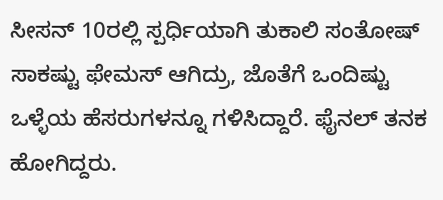ಸೀಸನ್ 10ರಲ್ಲಿ ಸ್ಪರ್ಧಿಯಾಗಿ ತುಕಾಲಿ ಸಂತೋಷ್ ಸಾಕಷ್ಟು ಫೇಮಸ್ ಆಗಿದ್ರು, ಜೊತೆಗೆ ಒಂದಿಷ್ಟು ಒಳ್ಳೆಯ ಹೆಸರುಗಳನ್ನೂ ಗಳಿಸಿದ್ದಾರೆ. ಫೈನಲ್ ತನಕ ಹೋಗಿದ್ದರು.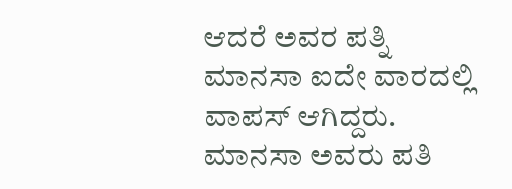ಆದರೆ ಅವರ ಪತ್ನಿ ಮಾನಸಾ ಐದೇ ವಾರದಲ್ಲಿ ವಾಪಸ್ ಆಗಿದ್ದರು. ಮಾನಸಾ ಅವರು ಪತಿ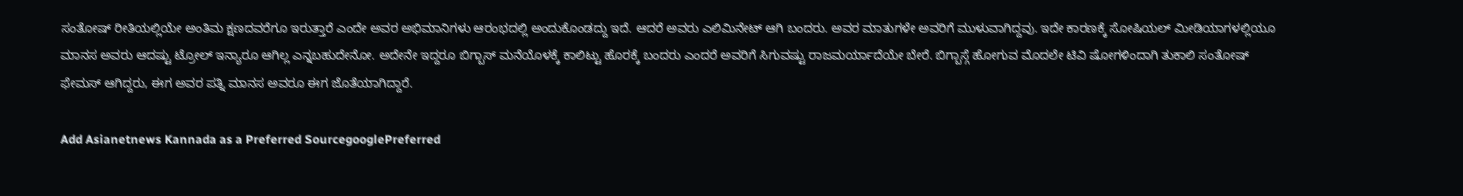ಸಂತೋಷ್ ರೀತಿಯಲ್ಲಿಯೇ ಅಂತಿಮ ಕ್ಷಣದವರೆಗೂ ಇರುತ್ತಾರೆ ಎಂದೇ ಅವರ ಅಭಿಮಾನಿಗಳು ಆರಂಭದಲ್ಲಿ ಅಂದುಕೊಂಡದ್ದು ಇದೆ. ಆದರೆ ಅವರು ಎಲಿಮಿನೇಟ್ ಆಗಿ ಬಂದರು. ಅವರ ಮಾತುಗಳೇ ಅವರಿಗೆ ಮುಳುವಾಗಿದ್ದವು. ಇದೇ ಕಾರಣಕ್ಕೆ ಸೋಷಿಯಲ್ ಮೀಡಿಯಾಗಳಲ್ಲಿಯೂ ಮಾನಸ ಅವರು ಆದಷ್ಟು ಟ್ರೋಲ್ ಇನ್ಯಾರೂ ಆಗಿಲ್ಲ ಎನ್ನಬಹುದೇನೋ. ಅದೇನೇ ಇದ್ದರೂ ಬಿಗ್ಬಾಸ್ ಮನೆಯೊಳಕ್ಕೆ ಕಾಲಿಟ್ಟು ಹೊರಕ್ಕೆ ಬಂದರು ಎಂದರೆ ಅವರಿಗೆ ಸಿಗುವಷ್ಟು ರಾಜಮರ್ಯಾದೆಯೇ ಬೇರೆ. ಬಿಗ್ಬಾಸ್ಗೆ ಹೋಗುವ ಮೊದಲೇ ಟಿವಿ ಷೋಗಳಿಂದಾಗಿ ತುಕಾಲಿ ಸಂತೋಷ್ ಫೇಮಸ್ ಆಗಿದ್ದರು, ಈಗ ಅವರ ಪತ್ನಿ ಮಾನಸ ಅವರೂ ಈಗ ಜೊತೆಯಾಗಿದ್ದಾರೆ.

Add Asianetnews Kannada as a Preferred SourcegooglePreferred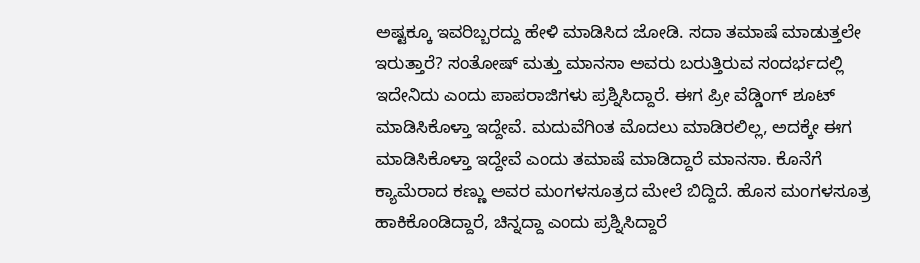ಅಷ್ಟಕ್ಕೂ ಇವರಿಬ್ಬರದ್ದು ಹೇಳಿ ಮಾಡಿಸಿದ ಜೋಡಿ. ಸದಾ ತಮಾಷೆ ಮಾಡುತ್ತಲೇ ಇರುತ್ತಾರೆ? ಸಂತೋಷ್ ಮತ್ತು ಮಾನಸಾ ಅವರು ಬರುತ್ತಿರುವ ಸಂದರ್ಭದಲ್ಲಿ ಇದೇನಿದು ಎಂದು ಪಾಪರಾಜಿಗಳು ಪ್ರಶ್ನಿಸಿದ್ದಾರೆ. ಈಗ ಪ್ರೀ ವೆಡ್ಡಿಂಗ್ ಶೂಟ್ ಮಾಡಿಸಿಕೊಳ್ತಾ ಇದ್ದೇವೆ. ಮದುವೆಗಿಂತ ಮೊದಲು ಮಾಡಿರಲಿಲ್ಲ, ಅದಕ್ಕೇ ಈಗ ಮಾಡಿಸಿಕೊಳ್ತಾ ಇದ್ದೇವೆ ಎಂದು ತಮಾಷೆ ಮಾಡಿದ್ದಾರೆ ಮಾನಸಾ. ಕೊನೆಗೆ ಕ್ಯಾಮೆರಾದ ಕಣ್ಣು ಅವರ ಮಂಗಳಸೂತ್ರದ ಮೇಲೆ ಬಿದ್ದಿದೆ. ಹೊಸ ಮಂಗಳಸೂತ್ರ ಹಾಕಿಕೊಂಡಿದ್ದಾರೆ, ಚಿನ್ನದ್ದಾ ಎಂದು ಪ್ರಶ್ನಿಸಿದ್ದಾರೆ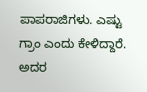ಪಾಪರಾಜಿಗಳು. ಎಷ್ಟು ಗ್ರಾಂ ಎಂದು ಕೇಳಿದ್ದಾರೆ. ಅದರ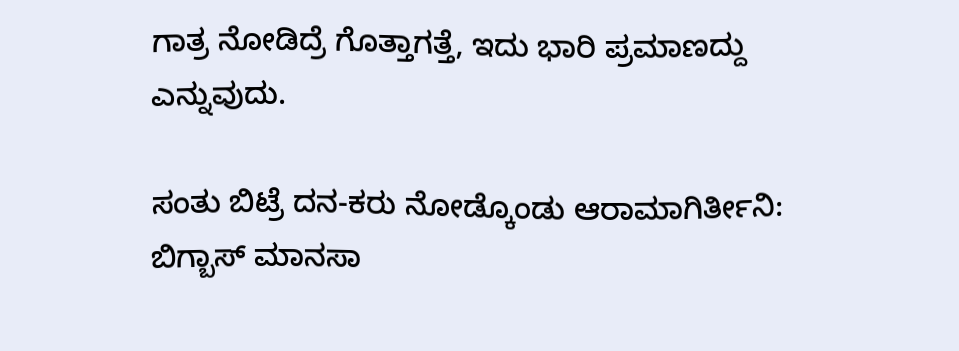ಗಾತ್ರ ನೋಡಿದ್ರೆ ಗೊತ್ತಾಗತ್ತೆ, ಇದು ಭಾರಿ ಪ್ರಮಾಣದ್ದು ಎನ್ನುವುದು.

ಸಂತು ಬಿಟ್ರೆ ದನ-ಕರು ನೋಡ್ಕೊಂಡು ಆರಾಮಾಗಿರ್ತೀನಿ: ಬಿಗ್ಬಾಸ್ ಮಾನಸಾ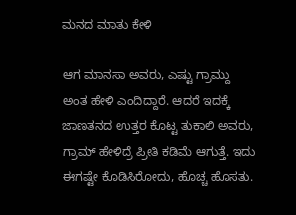ಮನದ ಮಾತು ಕೇಳಿ

ಆಗ ಮಾನಸಾ ಅವರು, ಎಷ್ಟು ಗ್ರಾಮ್ದು ಅಂತ ಹೇಳಿ ಎಂದಿದ್ದಾರೆ. ಆದರೆ ಇದಕ್ಕೆ ಜಾಣತನದ ಉತ್ತರ ಕೊಟ್ಟ ತುಕಾಲಿ ಅವರು, ಗ್ರಾಮ್ ಹೇಳಿದ್ರೆ ಪ್ರೀತಿ ಕಡಿಮೆ ಆಗುತ್ತೆ. ಇದು ಈಗಷ್ಟೇ ಕೊಡಿಸಿರೋದು, ಹೊಚ್ಚ ಹೊಸತು.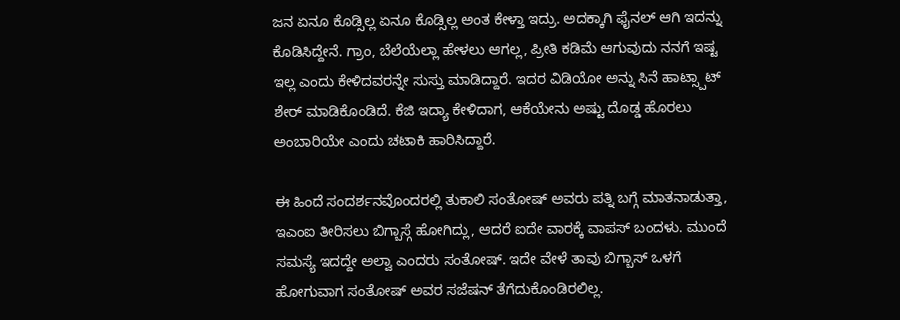ಜನ ಏನೂ ಕೊಡ್ಸಿಲ್ಲ ಏನೂ ಕೊಡ್ಸಿಲ್ಲ ಅಂತ ಕೇಳ್ತಾ ಇದ್ರು. ಅದಕ್ಕಾಗಿ ಫೈನಲ್ ಆಗಿ ಇದನ್ನು ಕೊಡಿಸಿದ್ದೇನೆ. ಗ್ರಾಂ, ಬೆಲೆಯೆಲ್ಲಾ ಹೇಳಲು ಆಗಲ್ಲ, ಪ್ರೀತಿ ಕಡಿಮೆ ಆಗುವುದು ನನಗೆ ಇಷ್ಟ ಇಲ್ಲ ಎಂದು ಕೇಳಿದವರನ್ನೇ ಸುಸ್ತು ಮಾಡಿದ್ದಾರೆ. ಇದರ ವಿಡಿಯೋ ಅನ್ನು ಸಿನೆ ಹಾಟ್ಸ್ಪಾಟ್ ಶೇರ್ ಮಾಡಿಕೊಂಡಿದೆ. ಕೆಜಿ ಇದ್ಯಾ ಕೇಳಿದಾಗ, ಆಕೆಯೇನು ಅಷ್ಟು ದೊಡ್ಡ ಹೊರಲು ಅಂಬಾರಿಯೇ ಎಂದು ಚಟಾಕಿ ಹಾರಿಸಿದ್ದಾರೆ.

ಈ ಹಿಂದೆ ಸಂದರ್ಶನವೊಂದರಲ್ಲಿ ತುಕಾಲಿ ಸಂತೋಷ್ ಅವರು ಪತ್ನಿ ಬಗ್ಗೆ ಮಾತನಾಡುತ್ತಾ, ಇಎಂಐ ತೀರಿಸಲು ಬಿಗ್ಬಾಸ್ಗೆ ಹೋಗಿದ್ಲು, ಆದರೆ ಐದೇ ವಾರಕ್ಕೆ ವಾಪಸ್ ಬಂದಳು. ಮುಂದೆ ಸಮಸ್ಯೆ ಇದದ್ದೇ ಅಲ್ವಾ ಎಂದರು ಸಂತೋಷ್. ಇದೇ ವೇಳೆ ತಾವು ಬಿಗ್ಬಾಸ್ ಒಳಗೆ ಹೋಗುವಾಗ ಸಂತೋಷ್ ಅವರ ಸಜೆಷನ್ ತೆಗೆದುಕೊಂಡಿರಲಿಲ್ಲ.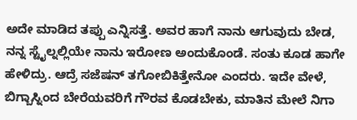ಅದೇ ಮಾಡಿದ ತಪ್ಪು ಎನ್ನಿಸತ್ತೆ. ಅವರ ಹಾಗೆ ನಾನು ಆಗುವುದು ಬೇಡ, ನನ್ನ ಸ್ಟೈಲ್ನಲ್ಲಿಯೇ ನಾನು ಇರೋಣ ಅಂದುಕೊಂಡೆ. ಸಂತು ಕೂಡ ಹಾಗೇ ಹೇಳಿದ್ರು. ಆದ್ರೆ ಸಜೆಷನ್ ತಗೋಬಿಕಿತ್ತೇನೋ ಎಂದರು. ಇದೇ ವೇಳೆ, ಬಿಗ್ಬಾಸ್ನಿಂದ ಬೇರೆಯವರಿಗೆ ಗೌರವ ಕೊಡಬೇಕು, ಮಾತಿನ ಮೇಲೆ ನಿಗಾ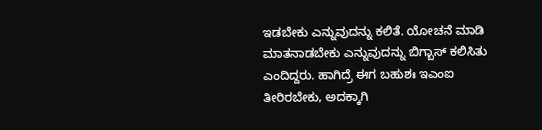ಇಡಬೇಕು ಎನ್ನುವುದನ್ನು ಕಲಿತೆ. ಯೋಚನೆ ಮಾಡಿ ಮಾತನಾಡಬೇಕು ಎನ್ನುವುದನ್ನು ಬಿಗ್ಬಾಸ್ ಕಲಿಸಿತು ಎಂದಿದ್ದರು. ಹಾಗಿದ್ರೆ ಈಗ ಬಹುಶಃ ಇಎಂಐ ತೀರಿರಬೇಕು, ಅದಕ್ಕಾಗಿ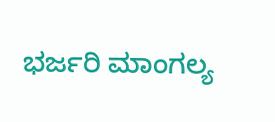ಭರ್ಜರಿ ಮಾಂಗಲ್ಯ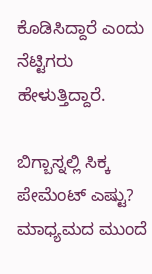ಕೊಡಿಸಿದ್ದಾರೆ ಎಂದು ನೆಟ್ಟಿಗರು ಹೇಳುತ್ತಿದ್ದಾರೆ.

ಬಿಗ್ಬಾಸ್ನಲ್ಲಿ ಸಿಕ್ಕ ಪೇಮೆಂಟ್ ಎಷ್ಟು? ಮಾಧ್ಯಮದ ಮುಂದೆ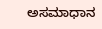ಅಸಮಾಧಾನ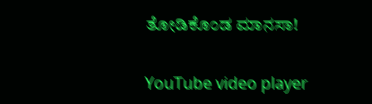ತೋಡಿಕೊಂಡ ಮಾನಸಾ!

YouTube video player